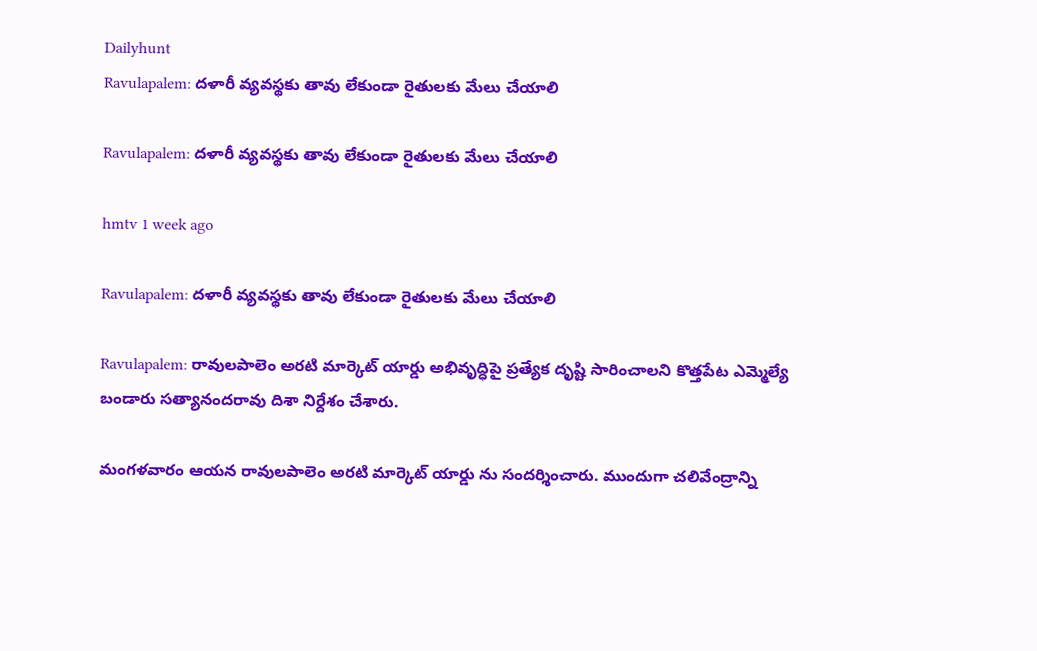Dailyhunt
Ravulapalem: దళారీ వ్యవస్థకు తావు లేకుండా రైతులకు మేలు చేయాలి

Ravulapalem: దళారీ వ్యవస్థకు తావు లేకుండా రైతులకు మేలు చేయాలి

hmtv 1 week ago

Ravulapalem: దళారీ వ్యవస్థకు తావు లేకుండా రైతులకు మేలు చేయాలి

Ravulapalem: రావులపాలెం అరటి మార్కెట్ యార్డు అభివృద్ధిపై ప్రత్యేక దృష్టి సారించాలని కొత్తపేట ఎమ్మెల్యే బండారు సత్యానందరావు దిశా నిర్దేశం చేశారు.

మంగళవారం ఆయన రావులపాలెం అరటి మార్కెట్ యార్డు ను సందర్శించారు. ముందుగా చలివేంద్రాన్ని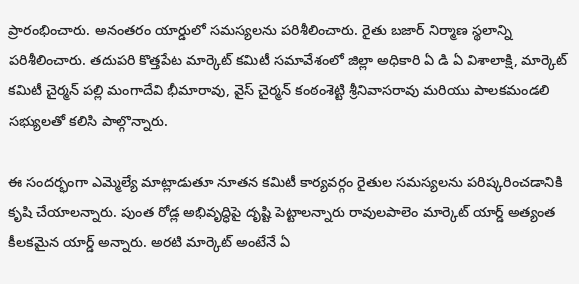ప్రారంభించారు. అనంతరం యార్డులో సమస్యలను పరిశీలించారు. రైతు బజార్ నిర్మాణ స్థలాన్ని పరిశీలించారు. తదుపరి కొత్తపేట మార్కెట్ కమిటీ సమావేశంలో జిల్లా అధికారి ఏ డి ఏ విశాలాక్షి, మార్కెట్ కమిటీ చైర్మన్ పల్లి మంగాదేవి భీమారావు, వైస్ చైర్మన్ కంఠంశెట్టి శ్రీనివాసరావు మరియు పాలకమండలి సభ్యులతో కలిసి పాల్గొన్నారు.

ఈ సందర్భంగా ఎమ్మెల్యే మాట్లాడుతూ నూతన కమిటీ కార్యవర్గం రైతుల సమస్యలను పరిష్కరించడానికి కృషి చేయాలన్నారు. పుంత రోడ్ల అభివృద్ధిపై దృష్టి పెట్టాలన్నారు రావులపాలెం మార్కెట్ యార్డ్ అత్యంత కీలకమైన యార్డ్ అన్నారు. అరటి మార్కెట్ అంటేనే ఏ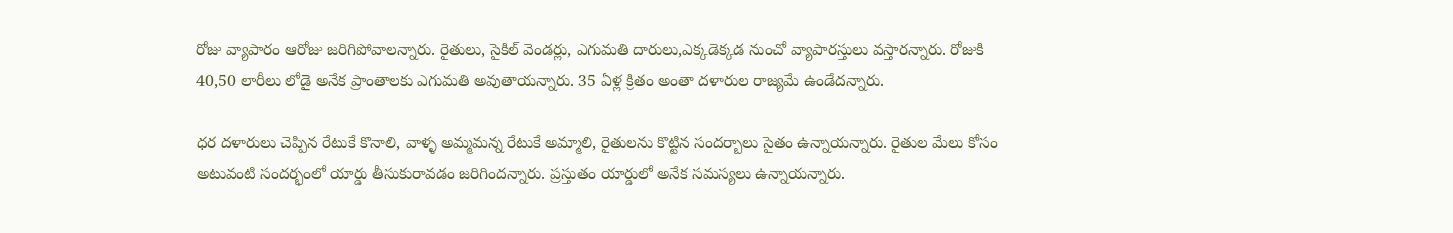రోజు వ్యాపారం ఆరోజు జరిగిపోవాలన్నారు. రైతులు, సైకిల్ వెండర్లు, ఎగుమతి దారులు,ఎక్కడెక్కడ నుంచో వ్యాపారస్తులు వస్తారన్నారు. రోజుకి 40,50 లారీలు లోడై అనేక ప్రాంతాలకు ఎగుమతి అవుతాయన్నారు. 35 ఏళ్ల క్రితం అంతా దళారుల రాజ్యమే ఉండేదన్నారు.

ధర దళారులు చెప్పిన రేటుకే కొనాలి, వాళ్ళ అమ్మమన్న రేటుకే అమ్మాలి, రైతులను కొట్టిన సందర్బాలు సైతం ఉన్నాయన్నారు. రైతుల మేలు కోసం అటువంటి సందర్భంలో యార్డు తీసుకురావడం జరిగిందన్నారు. ప్రస్తుతం యార్డులో అనేక సమస్యలు ఉన్నాయన్నారు.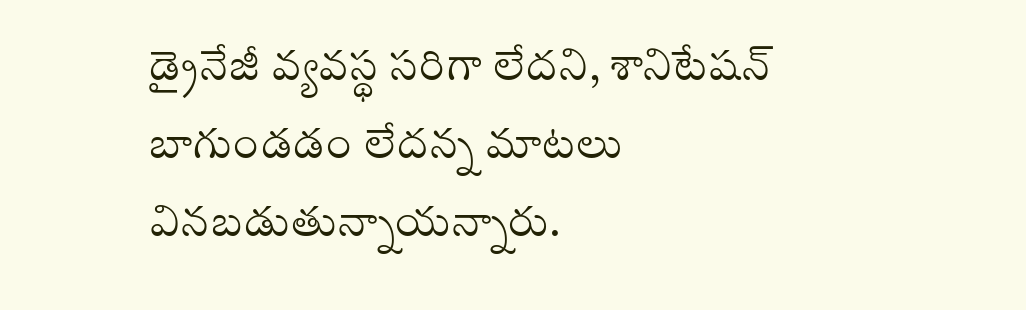డ్రైనేజీ వ్యవస్థ సరిగా లేదని, శానిటేషన్ బాగుండడం లేదన్న మాటలు వినబడుతున్నాయన్నారు.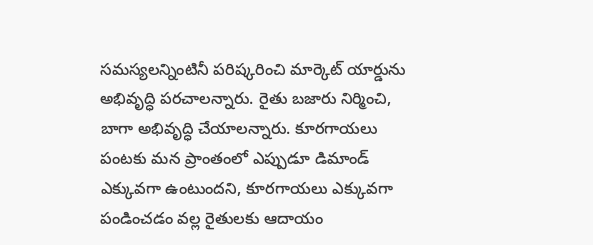సమస్యలన్నింటినీ పరిష్కరించి మార్కెట్ యార్డును అభివృద్ధి పరచాలన్నారు. రైతు బజారు నిర్మించి, బాగా అభివృద్ధి చేయాలన్నారు. కూరగాయలు పంటకు మన ప్రాంతంలో ఎప్పుడూ డిమాండ్ ఎక్కువగా ఉంటుందని, కూరగాయలు ఎక్కువగా పండించడం వల్ల రైతులకు ఆదాయం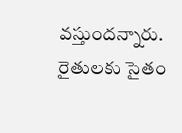వస్తుందన్నారు. రైతులకు సైతం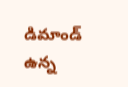డిమాండ్ ఉన్న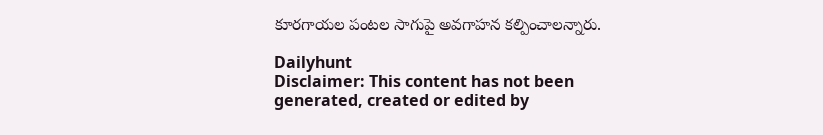కూరగాయల పంటల సాగుపై అవగాహన కల్పించాలన్నారు.

Dailyhunt
Disclaimer: This content has not been generated, created or edited by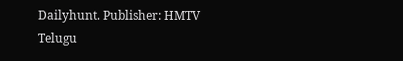Dailyhunt. Publisher: HMTV Telugu